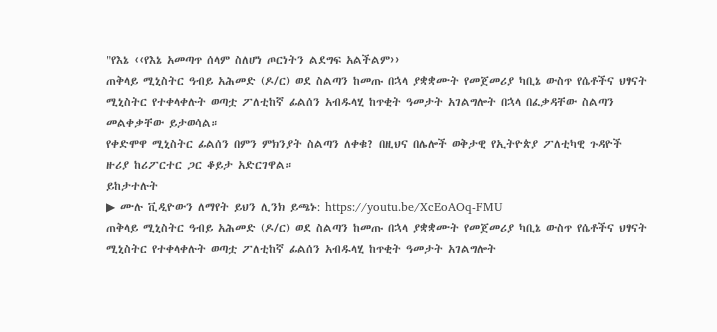"የእኔ ‹‹የእኔ አመጣጥ ሰላም ስለሆነ ጦርነትን ልደግፍ አልችልም››
ጠቅላይ ሚኒስትር ዓብይ አሕመድ (ዶ/ር) ወደ ስልጣን ከመጡ በኋላ ያቋቋሙት የመጀመሪያ ካቢኔ ውስጥ የሴቶችና ህፃናት ሚኒስትር የተቀላቀሉት ወጣቷ ፖለቲከኛ ፊልሰን አብዱላሂ ከጥቂት ዓመታት አገልግሎት በኋላ በፈቃዳቸው ስልጣን መልቀቃቸው ይታወሳል።
የቀድሞዋ ሚኒስትር ፊልሰን በምን ምክንያት ስልጣን ለቀቁ? በዚህና በሌሎች ወቅታዊ የኢትዮጵያ ፖለቲካዊ ጉዳዮች ዙሪያ ከሪፖርተር ጋር ቆይታ አድርገዋል።
ይከታተሉት
▶ ሙሉ ቪዲዮውን ለማየት ይህን ሊንክ ይጫኑ: https://youtu.be/XcEoAOq-FMU
ጠቅላይ ሚኒስትር ዓብይ አሕመድ (ዶ/ር) ወደ ስልጣን ከመጡ በኋላ ያቋቋሙት የመጀመሪያ ካቢኔ ውስጥ የሴቶችና ህፃናት ሚኒስትር የተቀላቀሉት ወጣቷ ፖለቲከኛ ፊልሰን አብዱላሂ ከጥቂት ዓመታት አገልግሎት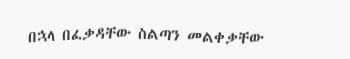በኋላ በፈቃዳቸው ስልጣን መልቀቃቸው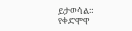ይታወሳል።
የቀድሞዋ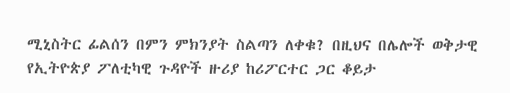ሚኒስትር ፊልሰን በምን ምክንያት ስልጣን ለቀቁ? በዚህና በሌሎች ወቅታዊ የኢትዮጵያ ፖለቲካዊ ጉዳዮች ዙሪያ ከሪፖርተር ጋር ቆይታ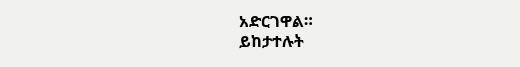አድርገዋል።
ይከታተሉት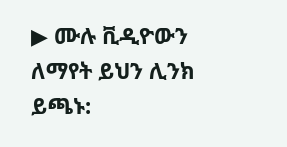▶ ሙሉ ቪዲዮውን ለማየት ይህን ሊንክ ይጫኑ: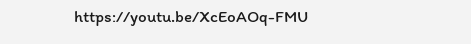https://youtu.be/XcEoAOq-FMU